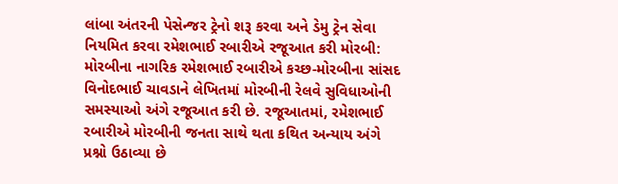લાંબા અંતરની પેસેન્જર ટ્રેનો શરૂ કરવા અને ડેમુ ટ્રેન સેવા નિયમિત કરવા રમેશભાઈ રબારીએ રજૂઆત કરી મોરબી: મોરબીના નાગરિક રમેશભાઈ રબારીએ કચ્છ-મોરબીના સાંસદ વિનોદભાઈ ચાવડાને લેખિતમાં મોરબીની રેલવે સુવિધાઓની સમસ્યાઓ અંગે રજૂઆત કરી છે. રજૂઆતમાં, રમેશભાઈ રબારીએ મોરબીની જનતા સાથે થતા કથિત અન્યાય અંગે પ્રશ્નો ઉઠાવ્યા છે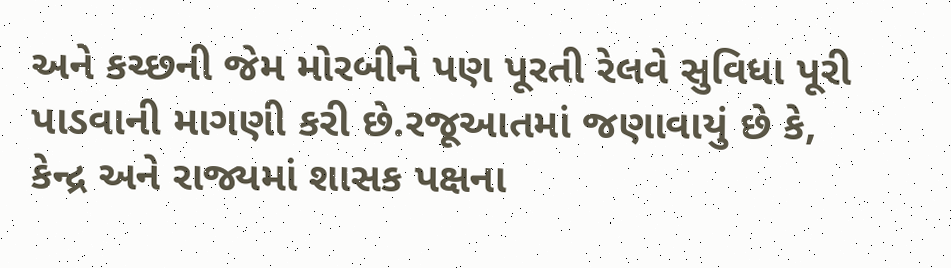અને કચ્છની જેમ મોરબીને પણ પૂરતી રેલવે સુવિધા પૂરી પાડવાની માગણી કરી છે.રજૂઆતમાં જણાવાયું છે કે, કેન્દ્ર અને રાજ્યમાં શાસક પક્ષના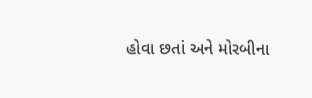હોવા છતાં અને મોરબીના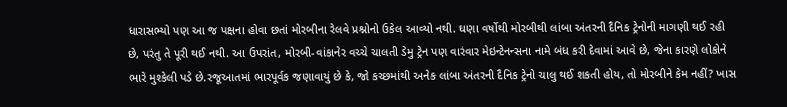ધારાસભ્યો પણ આ જ પક્ષના હોવા છતાં મોરબીના રેલવે પ્રશ્નોનો ઉકેલ આવ્યો નથી. ઘણા વર્ષોથી મોરબીથી લાંબા અંતરની દૈનિક ટ્રેનોની માગણી થઈ રહી છે, પરંતુ તે પૂરી થઈ નથી. આ ઉપરાંત, મોરબી-વાંકાનેર વચ્ચે ચાલતી ડેમુ ટ્રેન પણ વારંવાર મેઇન્ટેનન્સના નામે બંધ કરી દેવામાં આવે છે, જેના કારણે લોકોને ભારે મુશ્કેલી પડે છે.રજૂઆતમાં ભારપૂર્વક જણાવાયું છે કે, જો કચ્છમાંથી અનેક લાંબા અંતરની દૈનિક ટ્રેનો ચાલુ થઈ શકતી હોય, તો મોરબીને કેમ નહીં? ખાસ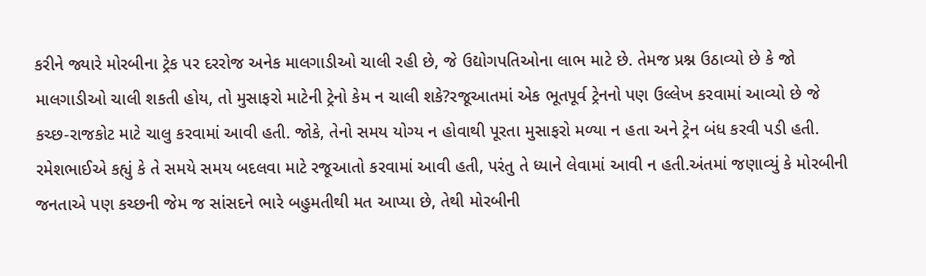કરીને જ્યારે મોરબીના ટ્રેક પર દરરોજ અનેક માલગાડીઓ ચાલી રહી છે, જે ઉદ્યોગપતિઓના લાભ માટે છે. તેમજ પ્રશ્ન ઉઠાવ્યો છે કે જો માલગાડીઓ ચાલી શકતી હોય, તો મુસાફરો માટેની ટ્રેનો કેમ ન ચાલી શકે?રજૂઆતમાં એક ભૂતપૂર્વ ટ્રેનનો પણ ઉલ્લેખ કરવામાં આવ્યો છે જે કચ્છ-રાજકોટ માટે ચાલુ કરવામાં આવી હતી. જોકે, તેનો સમય યોગ્ય ન હોવાથી પૂરતા મુસાફરો મળ્યા ન હતા અને ટ્રેન બંધ કરવી પડી હતી. રમેશભાઈએ કહ્યું કે તે સમયે સમય બદલવા માટે રજૂઆતો કરવામાં આવી હતી, પરંતુ તે ધ્યાને લેવામાં આવી ન હતી.અંતમાં જણાવ્યું કે મોરબીની જનતાએ પણ કચ્છની જેમ જ સાંસદને ભારે બહુમતીથી મત આપ્યા છે, તેથી મોરબીની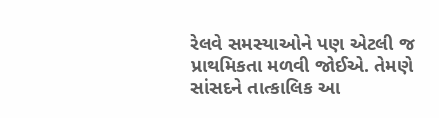રેલવે સમસ્યાઓને પણ એટલી જ પ્રાથમિકતા મળવી જોઈએ. તેમણે સાંસદને તાત્કાલિક આ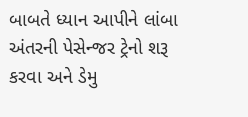બાબતે ધ્યાન આપીને લાંબા અંતરની પેસેન્જર ટ્રેનો શરૂ કરવા અને ડેમુ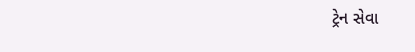ટ્રેન સેવા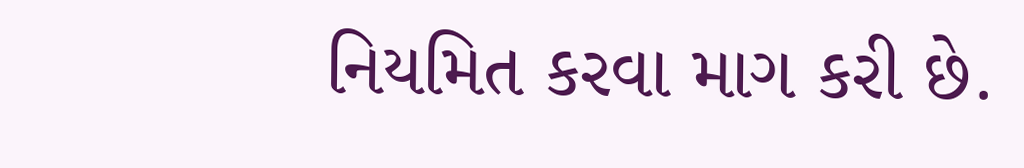નિયમિત કરવા માગ કરી છે.